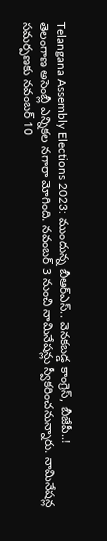Telangana Assembly Elections 2023: ముందున్న బీఆర్ఎస్.. వెనకబడ్డ కాంగ్రెస్, బీజేపీ..!
తెలంగాణ అసెంబ్లీ ఎన్నికల నగారా మోగింది. నవంబర్ 3 నుంచి నామినేషన్లు స్వీకరించనున్నారు. నామినేషన్ల సమర్పణకు నవంబర్ 10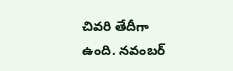చివరి తేదీగా ఉంది. నవంబర్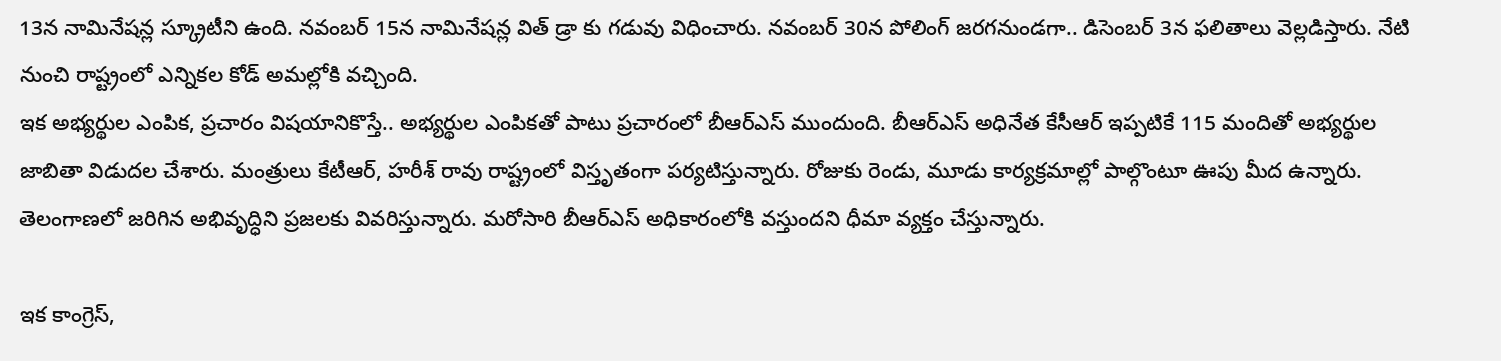13న నామినేషన్ల స్క్రూటీని ఉంది. నవంబర్ 15న నామినేషన్ల విత్ డ్రా కు గడువు విధించారు. నవంబర్ 30న పోలింగ్ జరగనుండగా.. డిసెంబర్ 3న ఫలితాలు వెల్లడిస్తారు. నేటి నుంచి రాష్ట్రంలో ఎన్నికల కోడ్ అమల్లోకి వచ్చింది.
ఇక అభ్యర్థుల ఎంపిక, ప్రచారం విషయానికొస్తే.. అభ్యర్థుల ఎంపికతో పాటు ప్రచారంలో బీఆర్ఎస్ ముందుంది. బీఆర్ఎస్ అధినేత కేసీఆర్ ఇప్పటికే 115 మందితో అభ్యర్థుల జాబితా విడుదల చేశారు. మంత్రులు కేటీఆర్, హరీశ్ రావు రాష్ట్రంలో విస్తృతంగా పర్యటిస్తున్నారు. రోజుకు రెండు, మూడు కార్యక్రమాల్లో పాల్గొంటూ ఊపు మీద ఉన్నారు. తెలంగాణలో జరిగిన అభివృద్ధిని ప్రజలకు వివరిస్తున్నారు. మరోసారి బీఆర్ఎస్ అధికారంలోకి వస్తుందని ధీమా వ్యక్తం చేస్తున్నారు.

ఇక కాంగ్రెస్,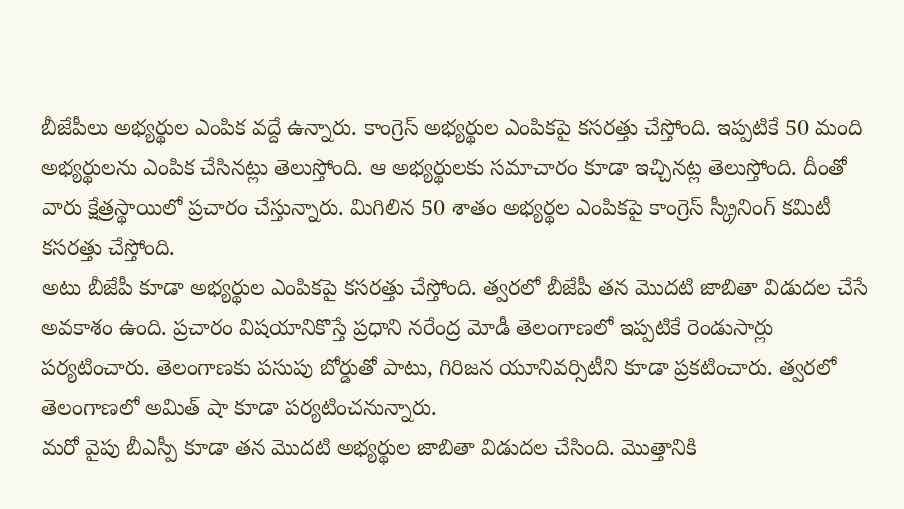బీజేపీలు అభ్యర్థుల ఎంపిక వద్దే ఉన్నారు. కాంగ్రెస్ అభ్యర్థుల ఎంపికపై కసరత్తు చేస్తోంది. ఇప్పటికే 50 మంది అభ్యర్థులను ఎంపిక చేసినట్లు తెలుస్తోంది. ఆ అభ్యర్థులకు సమాచారం కూడా ఇచ్చినట్ల తెలుస్తోంది. దీంతో వారు క్షేత్రస్థాయిలో ప్రచారం చేస్తున్నారు. మిగిలిన 50 శాతం అభ్యర్థల ఎంపికపై కాంగ్రెస్ స్క్రీనింగ్ కమిటీ కసరత్తు చేస్తోంది.
అటు బీజేపీ కూడా అభ్యర్థుల ఎంపికపై కసరత్తు చేస్తోంది. త్వరలో బీజేపీ తన మొదటి జాబితా విడుదల చేసే అవకాశం ఉంది. ప్రచారం విషయానికొస్తే ప్రధాని నరేంద్ర మోడీ తెలంగాణలో ఇప్పటికే రెండుసార్లు పర్యటించారు. తెలంగాణకు పసుపు బోర్డుతో పాటు, గిరిజన యూనివర్సిటీని కూడా ప్రకటించారు. త్వరలో తెలంగాణలో అమిత్ షా కూడా పర్యటించనున్నారు.
మరో వైపు బీఎస్పీ కూడా తన మొదటి అభ్యర్థుల జాబితా విడుదల చేసింది. మొత్తానికి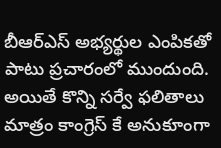బీఆర్ఎస్ అభ్యర్థుల ఎంపికతో పాటు ప్రచారంలో ముందుంది. అయితే కొన్ని సర్వే ఫలితాలు మాత్రం కాంగ్రెస్ కే అనుకూంగా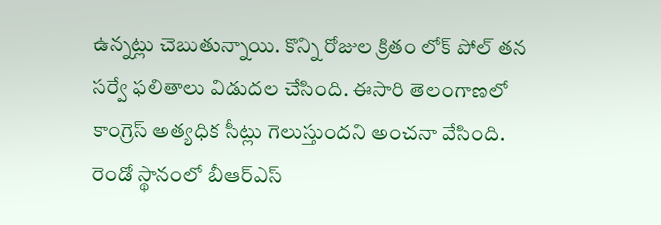ఉన్నట్లు చెబుతున్నాయి. కొన్ని రోజుల క్రితం లోక్ పోల్ తన సర్వే ఫలితాలు విడుదల చేసింది. ఈసారి తెలంగాణలో కాంగ్రెస్ అత్యధిక సీట్లు గెలుస్తుందని అంచనా వేసింది. రెండో స్థానంలో బీఆర్ఎస్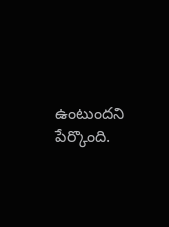ఉంటుందని పేర్కొంది.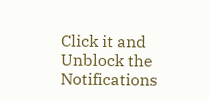Click it and Unblock the Notifications